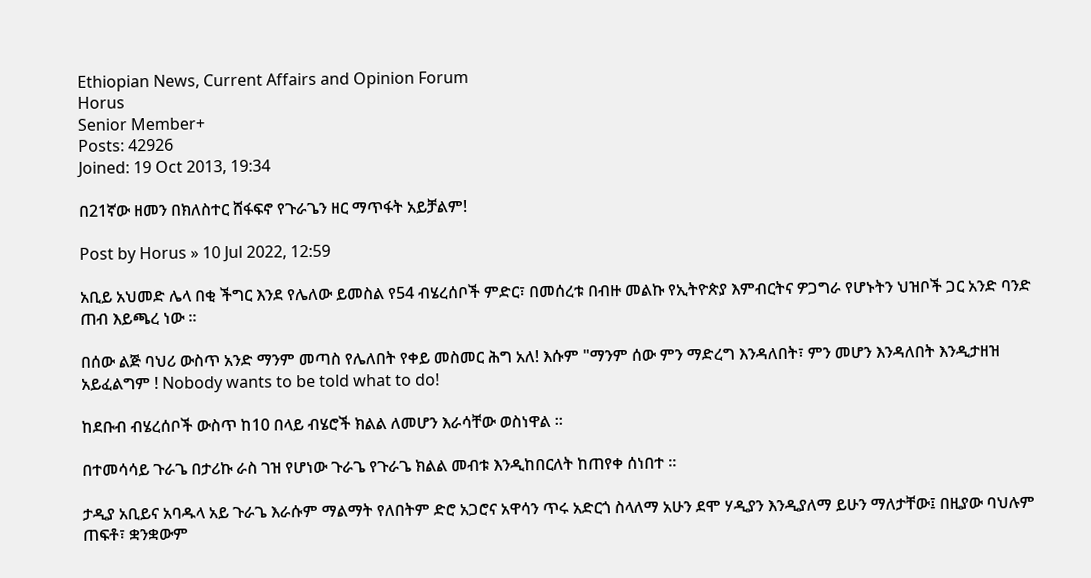Ethiopian News, Current Affairs and Opinion Forum
Horus
Senior Member+
Posts: 42926
Joined: 19 Oct 2013, 19:34

በ21ኛው ዘመን በክለስተር ሸፋፍኖ የጉራጌን ዘር ማጥፋት አይቻልም!

Post by Horus » 10 Jul 2022, 12:59

አቢይ አህመድ ሌላ በቂ ችግር እንደ የሌለው ይመስል የ54 ብሄረሰቦች ምድር፣ በመሰረቱ በብዙ መልኩ የኢትዮጵያ እምብርትና ዎጋግራ የሆኑትን ህዝቦች ጋር አንድ ባንድ ጠብ እይጫረ ነው ።

በሰው ልጅ ባህሪ ውስጥ አንድ ማንም መጣስ የሌለበት የቀይ መስመር ሕግ አለ! እሱም "ማንም ሰው ምን ማድረግ እንዳለበት፣ ምን መሆን እንዳለበት እንዲታዘዝ አይፈልግም ! Nobody wants to be told what to do!

ከደቡብ ብሄረሰቦች ውስጥ ከ10 በላይ ብሄሮች ክልል ለመሆን እራሳቸው ወስነዋል ።

በተመሳሳይ ጉራጌ በታሪኩ ራስ ገዝ የሆነው ጉራጌ የጉራጌ ክልል መብቱ እንዲከበርለት ከጠየቀ ሰነበተ ።

ታዲያ አቢይና አባዱላ አይ ጉራጌ እራሱም ማልማት የለበትም ድሮ አጋሮና አዋሳን ጥሩ አድርጎ ስላለማ አሁን ደሞ ሃዲያን እንዲያለማ ይሁን ማለታቸው፤ በዚያው ባህሉም ጠፍቶ፣ ቋንቋውም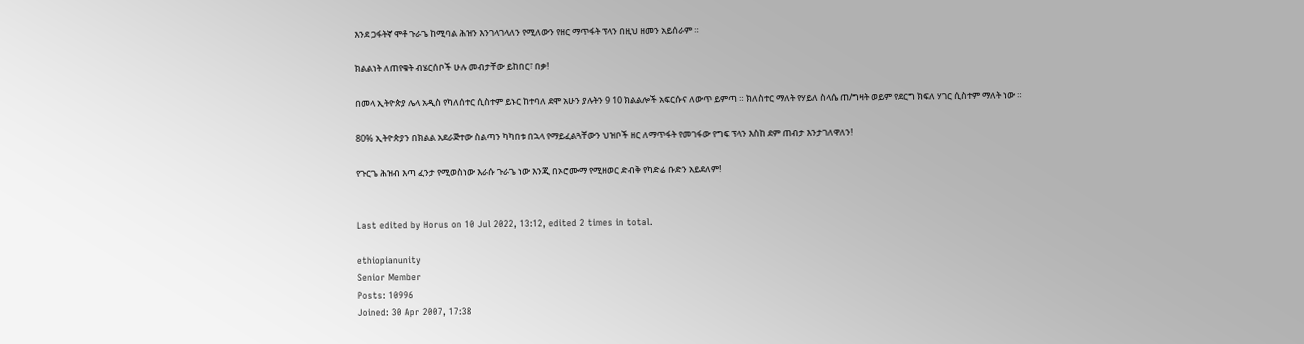እንደ ጋፋትኛ ሞቶ ጉራጌ ከሚባል ሕዝን እንገላገላለን የሚለውን የዘር ማጥፋት ፕላን በዚህ ዘመን አይሰራም ።

ክልልነት ለጠየቁት ብሄርሰቦች ሁሉ መብታቸው ይከበር፣ በቃ!

በመላ ኢትዮጵያ ሌላ አዲስ የካለሰተር ሲስተም ይኑር ከተባለ ደሞ አሁን ያሉትን 9 10 ክልልሎች አፍርሱና ለውጥ ይምጣ ። ክለስተር ማለት የሃይለ ስላሴ ጠ/ግዛት ወይም የደርግ ክፍለ ሃገር ሲስተም ማለት ነው ።

80% ኢትዮጵያን በክልል አደራጅተው ስልጣን ካካበቱ በኋላ የማይፈልጓቸውን ህዝቦች ዘር ለማጥፋት የመገፋው የግፍ ፕላን እስከ ደም ጠብታ እንታገለዋለን!

የጉርጌ ሕዝብ እጣ ፈንታ የሚወስነው እራሱ ጉራጌ ነው እንጂ በኦሮሙማ የሚዘወር ድብቅ የካድሬ ቡድን አይደለም!


Last edited by Horus on 10 Jul 2022, 13:12, edited 2 times in total.

ethiopianunity
Senior Member
Posts: 10996
Joined: 30 Apr 2007, 17:38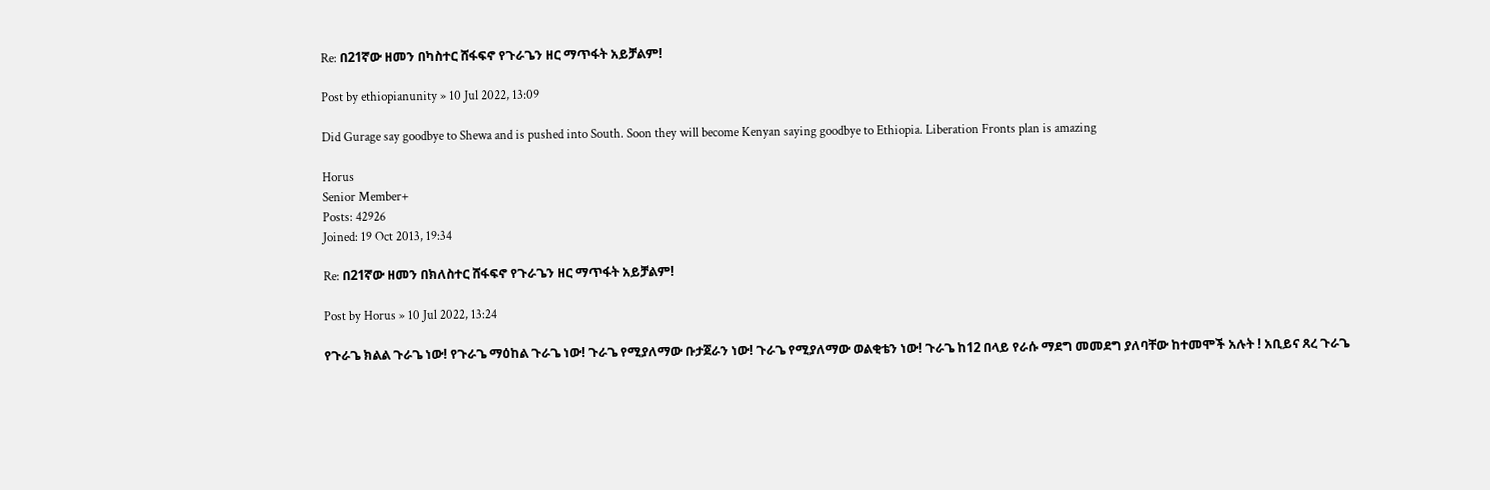Re: በ21ኛው ዘመን በካስተር ሸፋፍኖ የጉራጌን ዘር ማጥፋት አይቻልም!

Post by ethiopianunity » 10 Jul 2022, 13:09

Did Gurage say goodbye to Shewa and is pushed into South. Soon they will become Kenyan saying goodbye to Ethiopia. Liberation Fronts plan is amazing

Horus
Senior Member+
Posts: 42926
Joined: 19 Oct 2013, 19:34

Re: በ21ኛው ዘመን በክለስተር ሸፋፍኖ የጉራጌን ዘር ማጥፋት አይቻልም!

Post by Horus » 10 Jul 2022, 13:24

የጉራጌ ክልል ጉራጌ ነው! የጉራጌ ማዕከል ጉራጌ ነው! ጉራጌ የሚያለማው ቡታጀራን ነው! ጉራጌ የሚያለማው ወልቂቴን ነው! ጉራጌ ከ12 በላይ የራሱ ማደግ መመደግ ያለባቸው ከተመሞች አሉት ! አቢይና ጸረ ጉራጌ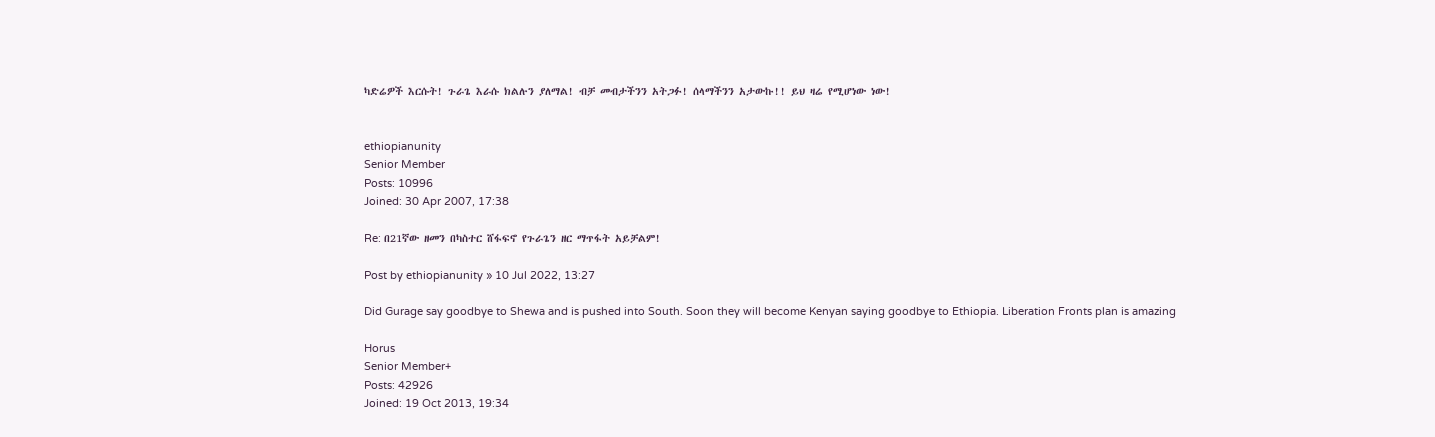ካድሬዎች እርሱት! ጉራጌ እራሱ ክልሉን ያለማል! ብቻ መብታችንን አትጋፉ! ሰላማችንን አታውኩ!! ይህ ዛሬ የሚሆነው ነው!


ethiopianunity
Senior Member
Posts: 10996
Joined: 30 Apr 2007, 17:38

Re: በ21ኛው ዘመን በካስተር ሸፋፍኖ የጉራጌን ዘር ማጥፋት አይቻልም!

Post by ethiopianunity » 10 Jul 2022, 13:27

Did Gurage say goodbye to Shewa and is pushed into South. Soon they will become Kenyan saying goodbye to Ethiopia. Liberation Fronts plan is amazing

Horus
Senior Member+
Posts: 42926
Joined: 19 Oct 2013, 19:34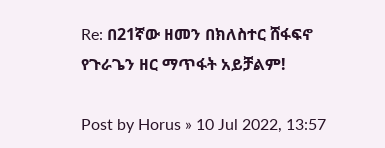Re: በ21ኛው ዘመን በክለስተር ሸፋፍኖ የጉራጌን ዘር ማጥፋት አይቻልም!

Post by Horus » 10 Jul 2022, 13:57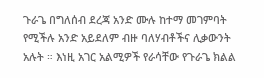ጉራጌ በግለሰብ ደረጃ አንድ ሙሉ ከተማ መገምባት የሚችሉ አንድ አይደለም ብዙ ባለሃብቶችና ሊቃውንት አሉት ። እነዚ አገር አልሚዎች የራሳቸው የጉራጌ ክልል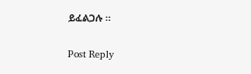ይፈልጋሉ ።


Post Reply